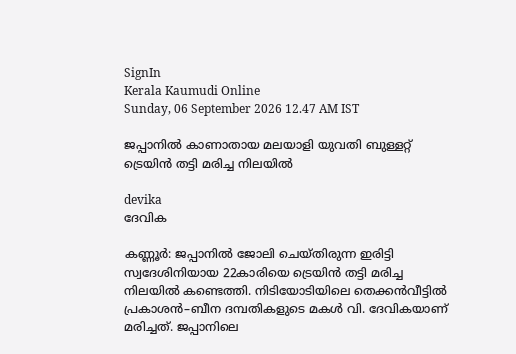SignIn
Kerala Kaumudi Online
Sunday, 06 September 2026 12.47 AM IST

ജപ്പാനിൽ കാണാതായ ‌മലയാളി യുവതി ബുള്ളറ്റ് ട്രെയിൻ തട്ടി മരിച്ച നിലയിൽ

devika
ദേവിക

കണ്ണൂർ: ജപ്പാനിൽ ജോലി ചെയ്‌തിരുന്ന ഇരിട്ടി സ്വദേശിനിയായ 22കാരിയെ ട്രെയിൻ തട്ടി മരിച്ച നിലയിൽ കണ്ടെത്തി. നിടിയോടിയിലെ തെക്കൻവീട്ടിൽ പ്രകാശൻ–ബീന ദമ്പതികളുടെ മകൾ വി. ദേവികയാണ് മരിച്ചത്. ജപ്പാനിലെ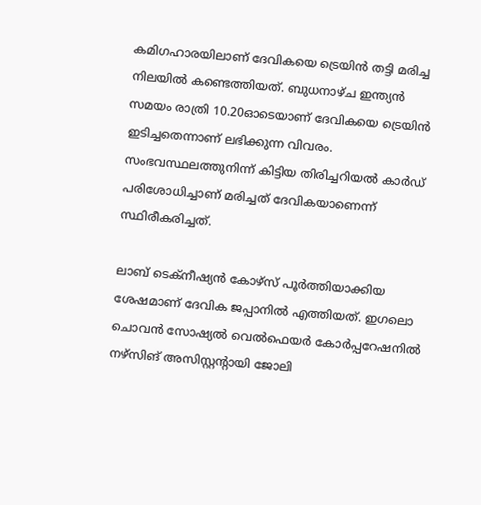കമിഗഹാരയിലാണ് ദേവികയെ ട്രെയിൻ തട്ടി മരിച്ച നിലയിൽ കണ്ടെത്തിയത്. ബുധനാഴ്ച ഇന്ത്യൻ സമയം രാത്രി 10.20ഓടെയാണ് ദേവികയെ ട്രെയിൻ ഇടിച്ചതെന്നാണ് ലഭിക്കുന്ന വിവരം. സംഭവസ്ഥലത്തുനിന്ന് കിട്ടിയ തിരിച്ചറിയൽ കാർഡ് പരിശോധിച്ചാണ് മരിച്ചത് ദേവികയാണെന്ന് സ്ഥിരീകരിച്ചത്.

ലാബ് ടെക്നീഷ്യൻ കോഴ്സ് പൂർത്തിയാക്കിയ ശേഷമാണ് ദേവിക ജപ്പാനിൽ എത്തിയത്. ഇഗലൊ ചൊവൻ സോഷ്യൽ വെൽഫെയർ കോർപ്പറേഷനിൽ നഴ്സിങ് അസിസ്റ്റന്റായി ജോലി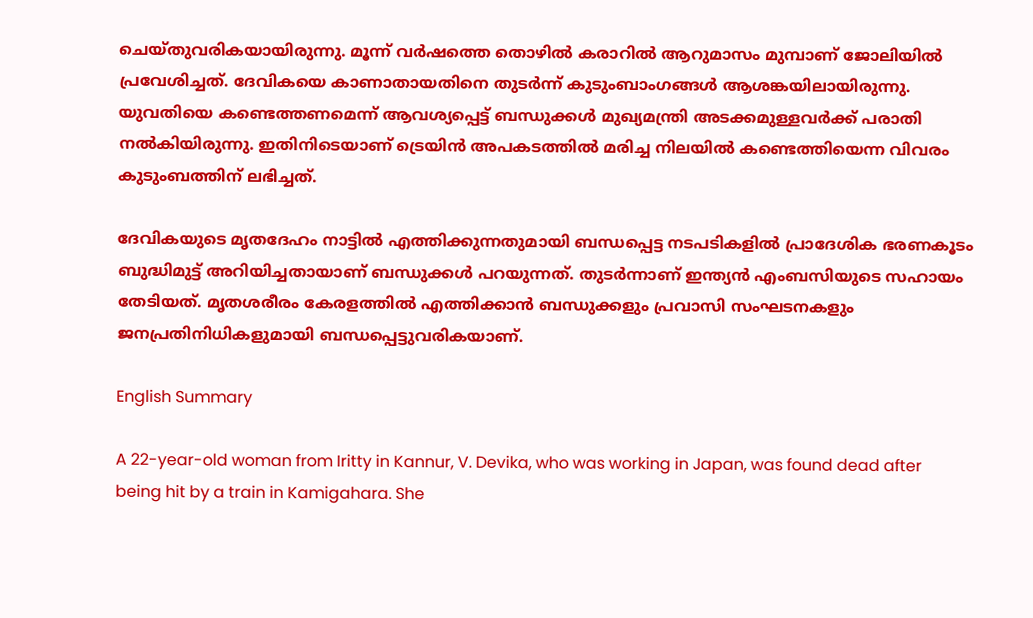ചെയ്തുവരികയായിരുന്നു. മൂന്ന് വർഷത്തെ തൊഴിൽ കരാറിൽ ആറുമാസം മുമ്പാണ് ജോലിയിൽ പ്രവേശിച്ചത്. ദേവികയെ കാണാതായതിനെ തുടർന്ന് കുടുംബാംഗങ്ങൾ ആശങ്കയിലായിരുന്നു. യുവതിയെ കണ്ടെത്തണമെന്ന് ആവശ്യപ്പെട്ട് ബന്ധുക്കൾ മുഖ്യമന്ത്രി അടക്കമുള്ളവർക്ക് പരാതി നൽകിയിരുന്നു. ഇതിനിടെയാണ് ട്രെയിൻ അപകടത്തിൽ മരിച്ച നിലയിൽ കണ്ടെത്തിയെന്ന വിവരം കുടുംബത്തിന് ലഭിച്ചത്.

ദേവികയുടെ മൃതദേഹം നാട്ടിൽ എത്തിക്കുന്നതുമായി ബന്ധപ്പെട്ട നടപടികളിൽ പ്രാദേശിക ഭരണകൂടം ബുദ്ധിമുട്ട് അറിയിച്ചതായാണ് ബന്ധുക്കൾ പറയുന്നത്. തുടർന്നാണ് ഇന്ത്യൻ എംബസിയുടെ സഹായം തേടിയത്. മൃതശരീരം കേരളത്തിൽ എത്തിക്കാൻ ബന്ധുക്കളും പ്രവാസി സംഘടനകളും ജനപ്രതിനിധികളുമായി ബന്ധപ്പെട്ടുവരികയാണ്.

English Summary

A 22-year-old woman from Iritty in Kannur, V. Devika, who was working in Japan, was found dead after being hit by a train in Kamigahara. She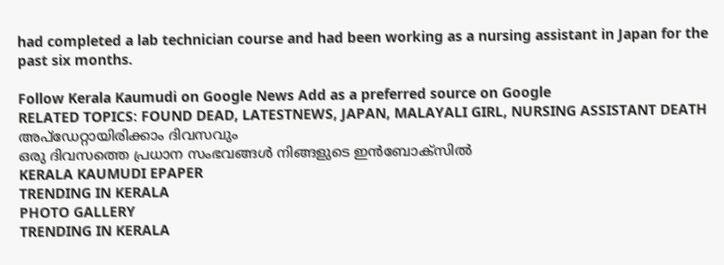had completed a lab technician course and had been working as a nursing assistant in Japan for the past six months.

Follow Kerala Kaumudi on Google News Add as a preferred source on Google
RELATED TOPICS: FOUND DEAD, LATESTNEWS, JAPAN, MALAYALI GIRL, NURSING ASSISTANT DEATH
അപ്ഡേറ്റായിരിക്കാം ദിവസവും
ഒരു ദിവസത്തെ പ്രധാന സംഭവങ്ങൾ നിങ്ങളുടെ ഇൻബോക്സിൽ
KERALA KAUMUDI EPAPER
TRENDING IN KERALA
PHOTO GALLERY
TRENDING IN KERALA